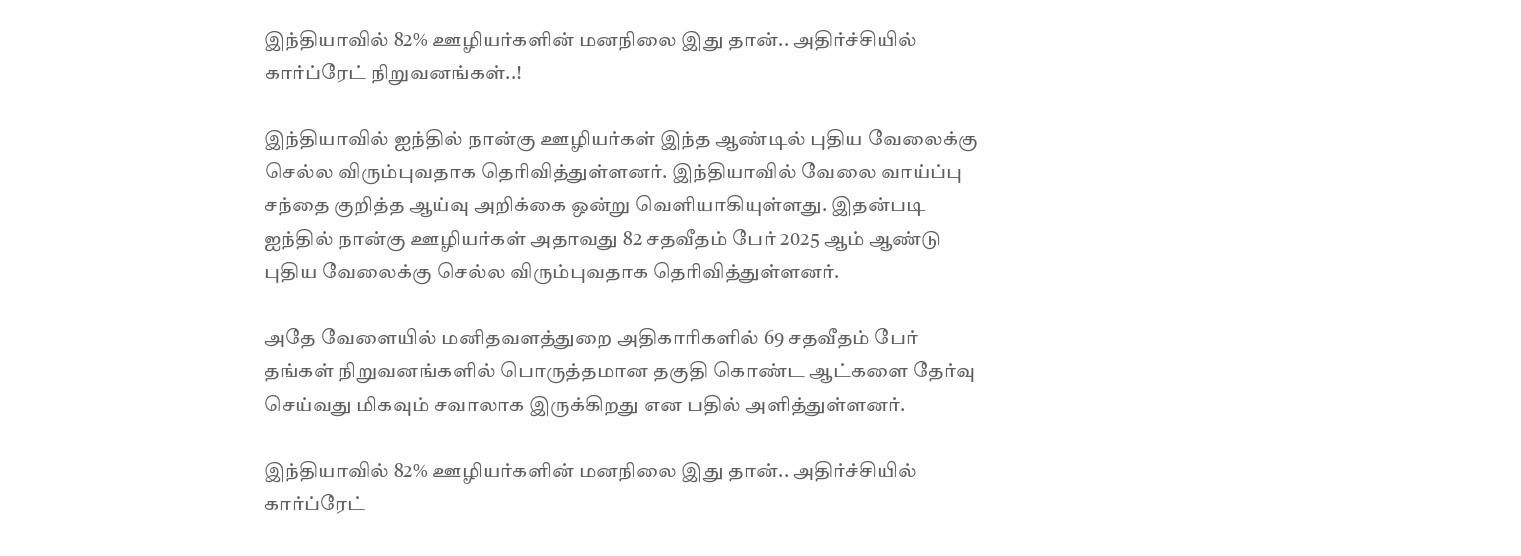இந்தியாவில் 82% ஊழியர்களின் மனநிலை இது தான்.. அதிர்ச்சியில் கார்ப்ரேட் நிறுவனங்கள்..!

இந்தியாவில் ஐந்தில் நான்கு ஊழியர்கள் இந்த ஆண்டில் புதிய வேலைக்கு செல்ல விரும்புவதாக தெரிவித்துள்ளனர். இந்தியாவில் வேலை வாய்ப்பு சந்தை குறித்த ஆய்வு அறிக்கை ஒன்று வெளியாகியுள்ளது. இதன்படி ஐந்தில் நான்கு ஊழியர்கள் அதாவது 82 சதவீதம் பேர் 2025 ஆம் ஆண்டு புதிய வேலைக்கு செல்ல விரும்புவதாக தெரிவித்துள்ளனர்.

அதே வேளையில் மனிதவளத்துறை அதிகாரிகளில் 69 சதவீதம் பேர் தங்கள் நிறுவனங்களில் பொருத்தமான தகுதி கொண்ட ஆட்களை தேர்வு செய்வது மிகவும் சவாலாக இருக்கிறது என பதில் அளித்துள்ளனர்.

இந்தியாவில் 82% ஊழியர்களின் மனநிலை இது தான்.. அதிர்ச்சியில் கார்ப்ரேட்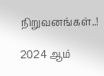நிறுவனங்கள்..!

2024 ஆம்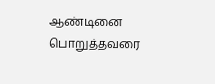ஆண்டினை பொறுத்தவரை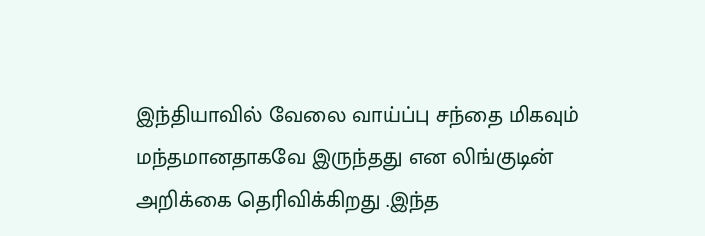இந்தியாவில் வேலை வாய்ப்பு சந்தை மிகவும் மந்தமானதாகவே இருந்தது என லிங்குடின் அறிக்கை தெரிவிக்கிறது .இந்த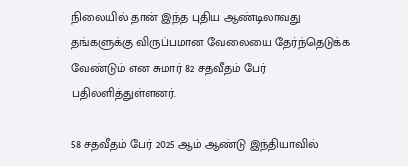நிலையில் தான் இந்த புதிய ஆண்டிலாவது தங்களுக்கு விருப்பமான வேலையை தேர்ந்தெடுக்க வேண்டும் என சுமார் 82 சதவீதம் பேர் பதிலளித்துள்ளனர்.

58 சதவீதம் பேர் 2025 ஆம் ஆண்டு இந்தியாவில்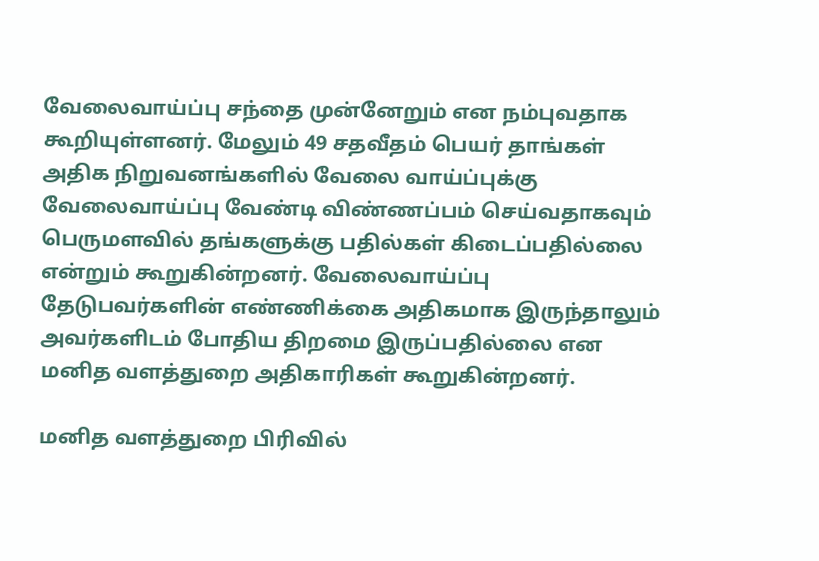வேலைவாய்ப்பு சந்தை முன்னேறும் என நம்புவதாக கூறியுள்ளனர். மேலும் 49 சதவீதம் பெயர் தாங்கள் அதிக நிறுவனங்களில் வேலை வாய்ப்புக்கு வேலைவாய்ப்பு வேண்டி விண்ணப்பம் செய்வதாகவும் பெருமளவில் தங்களுக்கு பதில்கள் கிடைப்பதில்லை என்றும் கூறுகின்றனர். வேலைவாய்ப்பு தேடுபவர்களின் எண்ணிக்கை அதிகமாக இருந்தாலும் அவர்களிடம் போதிய திறமை இருப்பதில்லை என மனித வளத்துறை அதிகாரிகள் கூறுகின்றனர்.

மனித வளத்துறை பிரிவில்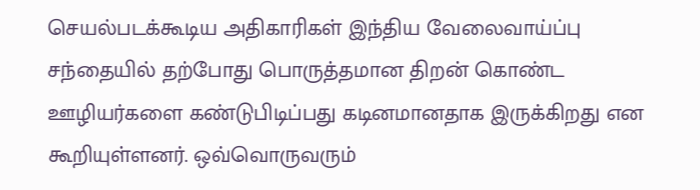செயல்படக்கூடிய அதிகாரிகள் இந்திய வேலைவாய்ப்பு சந்தையில் தற்போது பொருத்தமான திறன் கொண்ட ஊழியர்களை கண்டுபிடிப்பது கடினமானதாக இருக்கிறது என கூறியுள்ளனர். ஒவ்வொருவரும்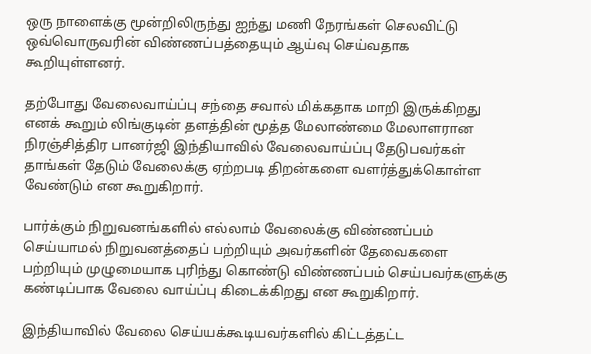ஒரு நாளைக்கு மூன்றிலிருந்து ஐந்து மணி நேரங்கள் செலவிட்டு ஒவ்வொருவரின் விண்ணப்பத்தையும் ஆய்வு செய்வதாக கூறியுள்ளனர்.

தற்போது வேலைவாய்ப்பு சந்தை சவால் மிக்கதாக மாறி இருக்கிறது எனக் கூறும் லிங்குடின் தளத்தின் மூத்த மேலாண்மை மேலாளரான நிரஞ்சித்திர பானர்ஜி இந்தியாவில் வேலைவாய்ப்பு தேடுபவர்கள் தாங்கள் தேடும் வேலைக்கு ஏற்றபடி திறன்களை வளர்த்துக்கொள்ள வேண்டும் என கூறுகிறார்.

பார்க்கும் நிறுவனங்களில் எல்லாம் வேலைக்கு விண்ணப்பம் செய்யாமல் நிறுவனத்தைப் பற்றியும் அவர்களின் தேவைகளை பற்றியும் முழுமையாக புரிந்து கொண்டு விண்ணப்பம் செய்பவர்களுக்கு கண்டிப்பாக வேலை வாய்ப்பு கிடைக்கிறது என கூறுகிறார்.

இந்தியாவில் வேலை செய்யக்கூடியவர்களில் கிட்டத்தட்ட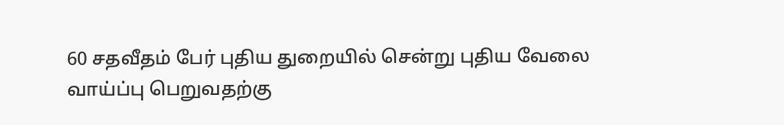60 சதவீதம் பேர் புதிய துறையில் சென்று புதிய வேலை வாய்ப்பு பெறுவதற்கு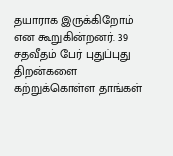தயாராக இருக்கிறோம் என கூறுகின்றனர். 39 சதவீதம் பேர் புதுப்புது திறன்களை கற்றுக்கொள்ள தாங்கள்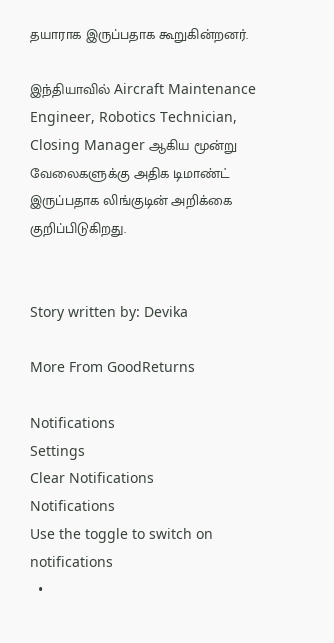தயாராக இருப்பதாக கூறுகின்றனர்.

இந்தியாவில் Aircraft Maintenance Engineer, Robotics Technician, Closing Manager ஆகிய மூன்று வேலைகளுக்கு அதிக டிமாண்ட் இருப்பதாக லிங்குடின் அறிக்கை குறிப்பிடுகிறது.


Story written by: Devika

More From GoodReturns

Notifications
Settings
Clear Notifications
Notifications
Use the toggle to switch on notifications
  •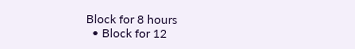Block for 8 hours
  • Block for 12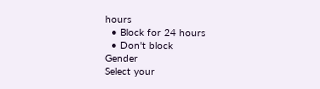hours
  • Block for 24 hours
  • Don't block
Gender
Select your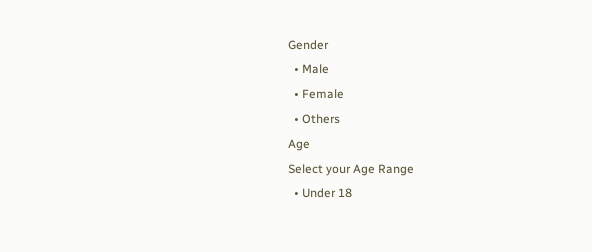Gender
  • Male
  • Female
  • Others
Age
Select your Age Range
  • Under 18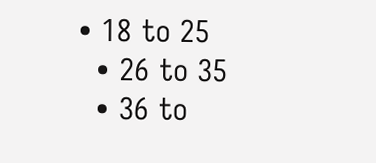• 18 to 25
  • 26 to 35
  • 36 to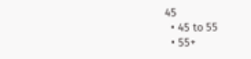45
  • 45 to 55
  • 55+